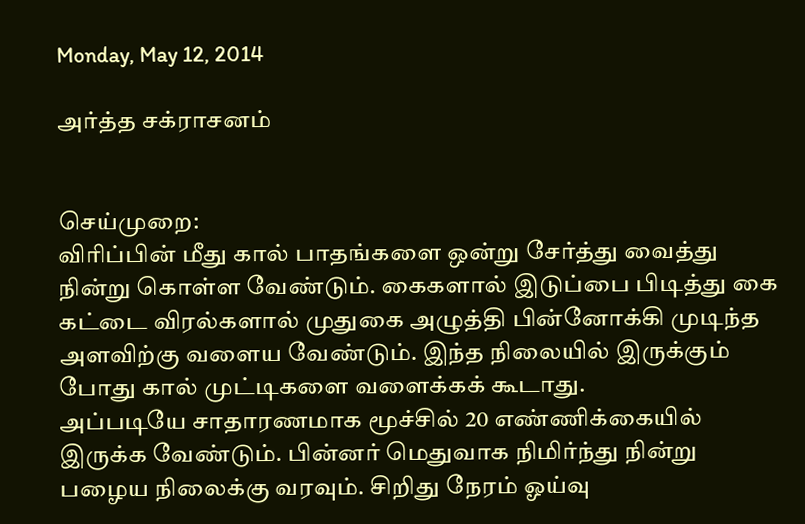Monday, May 12, 2014

அர்த்த சக்ராசனம்


செய்முறை:
விரிப்பின் மீது கால் பாதங்களை ஒன்று சேர்த்து வைத்து நின்று கொள்ள வேண்டும். கைகளால் இடுப்பை பிடித்து கை கட்டை விரல்களால் முதுகை அழுத்தி பின்னோக்கி முடிந்த அளவிற்கு வளைய வேண்டும். இந்த நிலையில் இருக்கும் போது கால் முட்டிகளை வளைக்கக் கூடாது.
அப்படியே சாதாரணமாக மூச்சில் 20 எண்ணிக்கையில் இருக்க வேண்டும். பின்னர் மெதுவாக நிமிர்ந்து நின்று பழைய நிலைக்கு வரவும். சிறிது நேரம் ஓய்வு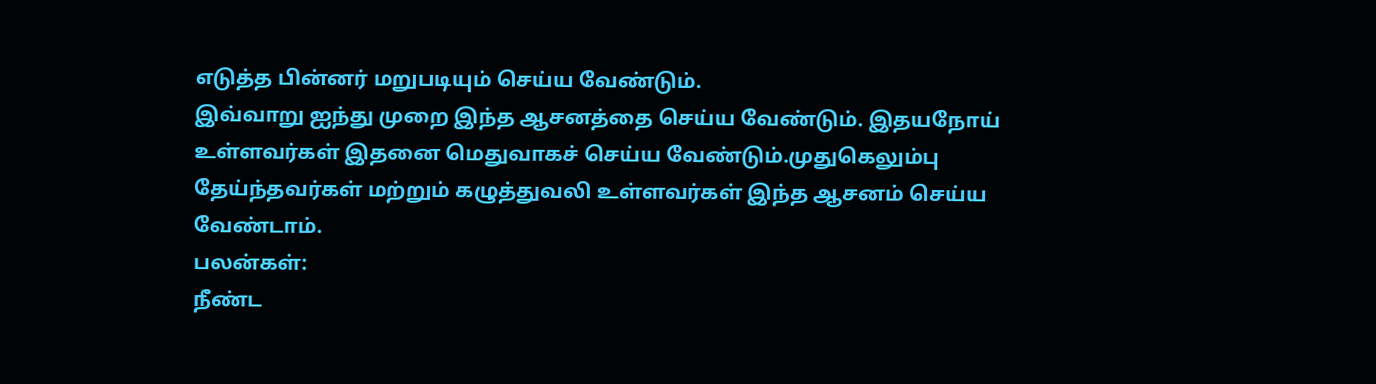எடுத்த பின்னர் மறுபடியும் செய்ய வேண்டும்.
இவ்வாறு ஐந்து முறை இந்த ஆசனத்தை செய்ய வேண்டும். இதயநோய் உள்ளவர்கள் இதனை மெதுவாகச் செய்ய வேண்டும்.முதுகெலும்பு தேய்ந்தவர்கள் மற்றும் கழுத்துவலி உள்ளவர்கள் இந்த ஆசனம் செய்ய வேண்டாம்.
பலன்கள்:
நீண்ட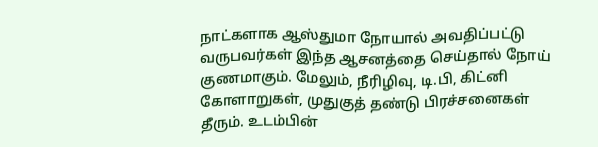நாட்களாக ஆஸ்துமா நோயால் அவதிப்பட்டு வருபவர்கள் இந்த ஆசனத்தை செய்தால் நோய் குணமாகும். மேலும், நீரிழிவு, டி.பி, கிட்னி கோளாறுகள், முதுகுத் தண்டு பிரச்சனைகள் தீரும். உடம்பின்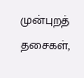முன்புறத் தசைகள்,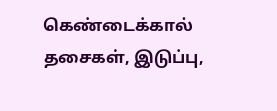கெண்டைக்கால் தசைகள், இடுப்பு,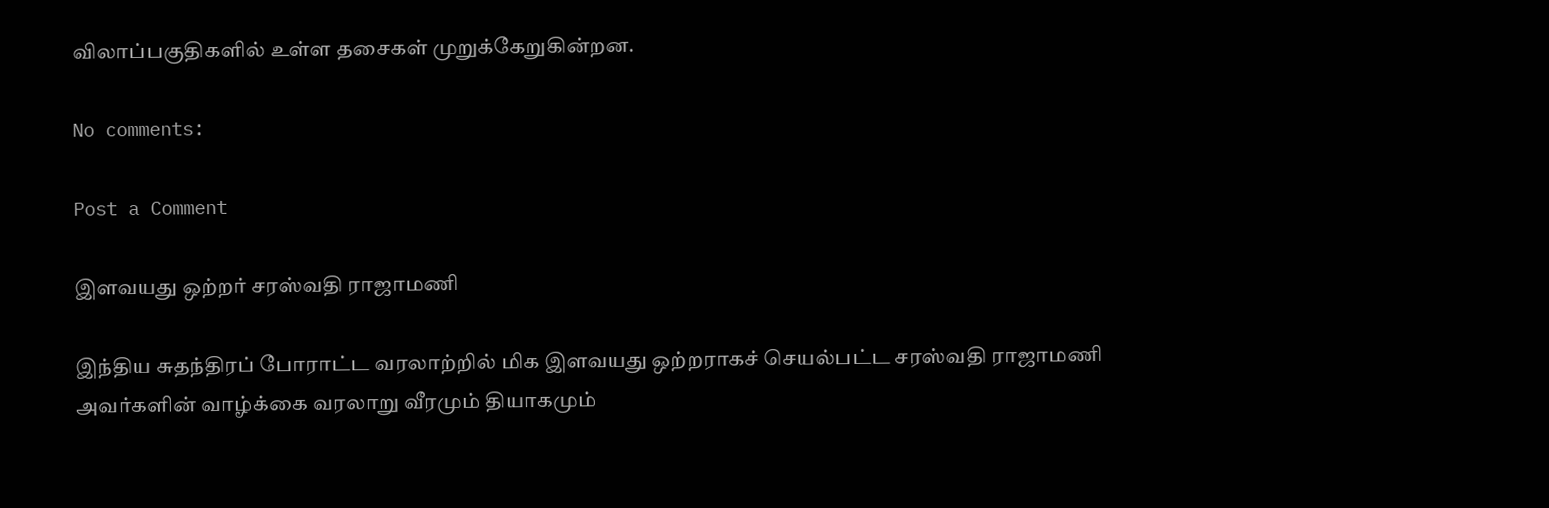விலாப்பகுதிகளில் உள்ள தசைகள் முறுக்கேறுகின்றன.

No comments:

Post a Comment

இளவயது ஒற்றர் சரஸ்வதி ராஜாமணி

இந்திய சுதந்திரப் போராட்ட வரலாற்றில் மிக இளவயது ஒற்றராகச் செயல்பட்ட சரஸ்வதி ராஜாமணி அவர்களின் வாழ்க்கை வரலாறு வீரமும் தியாகமும்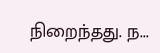நிறைந்தது. ந...